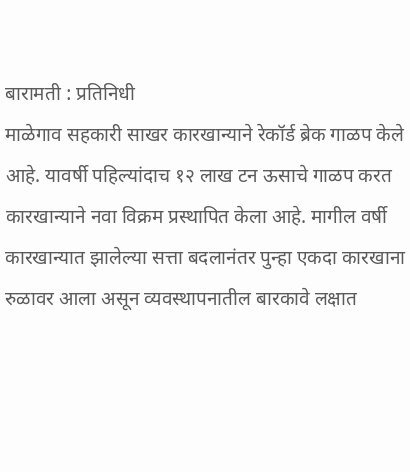बारामती : प्रतिनिधी
माळेगाव सहकारी साखर कारखान्याने रेकॉर्ड ब्रेक गाळप केले आहे. यावर्षी पहिल्यांदाच १२ लाख टन ऊसाचे गाळप करत कारखान्याने नवा विक्रम प्रस्थापित केला आहे. मागील वर्षी कारखान्यात झालेल्या सत्ता बदलानंतर पुन्हा एकदा कारखाना रुळावर आला असून व्यवस्थापनातील बारकावे लक्षात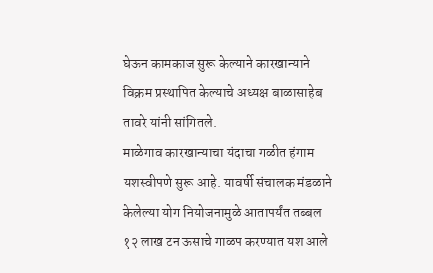घेऊन कामकाज सुरू केल्याने कारखान्याने विक्रम प्रस्थापित केल्याचे अध्यक्ष बाळासाहेब तावरे यांनी सांगितले.
माळेगाव कारखान्याचा यंदाचा गळीत हंगाम यशस्वीपणे सुरू आहे. यावर्षी संचालक मंडळाने केलेल्या योग नियोजनामुळे आतापर्यंत तब्बल १२ लाख टन ऊसाचे गाळप करण्यात यश आले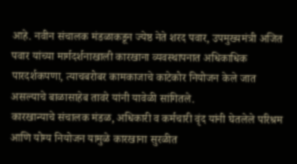आहे. नवीन संचालक मंडळाकडून ज्येष्ठ नेते शरद पवार, उपमुख्यमंत्री अजित पवार यांच्या मार्गदर्शनाखाली कारखाना व्यवस्थापनात अधिकाधिक पारदर्शकपणा, त्याचबरोबर कामकाजाचे काटेकोर नियोजन केले जात असल्याचे बाळासाहेब तावरे यांनी यावेळी सांगितले.
कारखान्याचे संचालक मंडळ, अधिकारी व कर्मचारी वृंद यांनी घेतलेले परिश्रम आणि योग्य नियोजन यामुळे कारखाना सुरळीत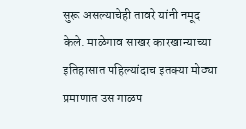सुरू असल्याचेही तावरे यांनी नमूद केले. माळेगाव साखर कारखान्याच्या इतिहासात पहिल्यांदाच इतक्या मोठ्या प्रमाणात उस गाळप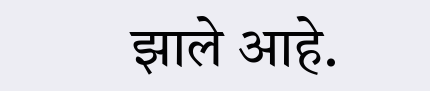झाले आहे.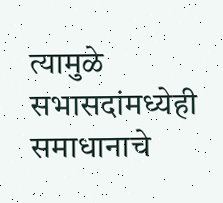त्यामुळे सभासदांमध्येही समाधानाचे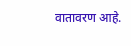वातावरण आहे.